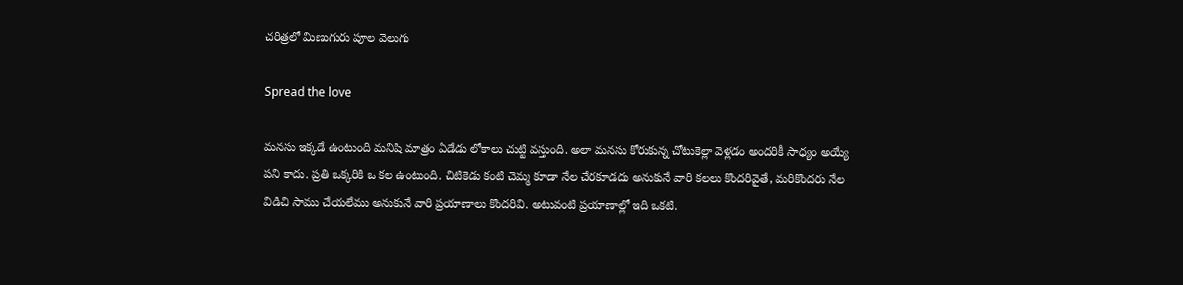చరిత్రలో మిణుగురు పూల వెలుగు

Spread the love

మనసు ఇక్కడే ఉంటుంది మనిషి మాత్రం ఏడేడు లోకాలు చుట్టి వస్తుంది. అలా మనసు కోరుకున్న చోటుకెల్లా వెళ్లడం అందరికీ సాధ్యం అయ్యే పని కాదు. ప్రతి ఒక్కరికి ఒ కల ఉంటుంది. చిటికెడు కంటి చెమ్మ కూడా నేల చేరకూడదు అనుకునే వారి కలలు కొందరివైతే, మరికొందరు నేల విడిచి సాము చేయలేము అనుకునే వారి ప్రయాణాలు కొందరివి. అటువంటి ప్రయాణాల్లో ఇది ఒకటి.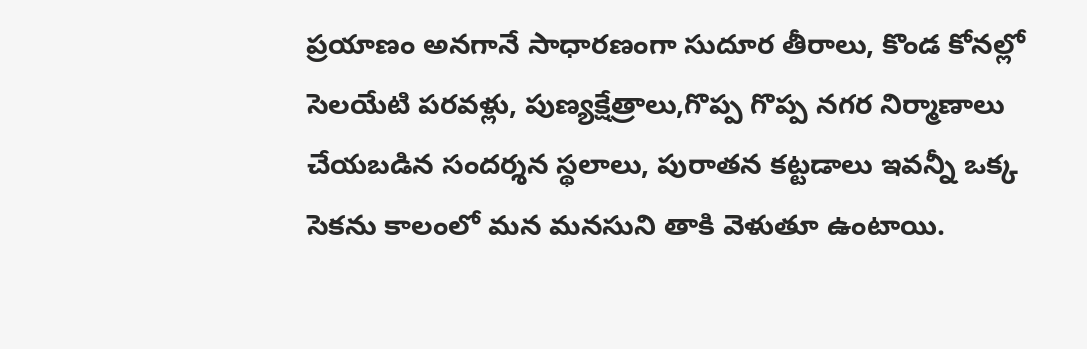ప్రయాణం అనగానే సాధారణంగా సుదూర తీరాలు, కొండ కోనల్లో సెలయేటి పరవళ్లు, పుణ్యక్షేత్రాలు,గొప్ప గొప్ప నగర నిర్మాణాలు చేయబడిన సందర్శన స్థలాలు, పురాతన కట్టడాలు ఇవన్నీ ఒక్క సెకను కాలంలో మన మనసుని తాకి వెళుతూ ఉంటాయి.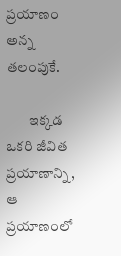ప్రయాణం అన్న తలంపుకే.

        ఇక్కడ ఒకరి జీవిత ప్రయాణాన్ని, ఆ ప్రయాణంలో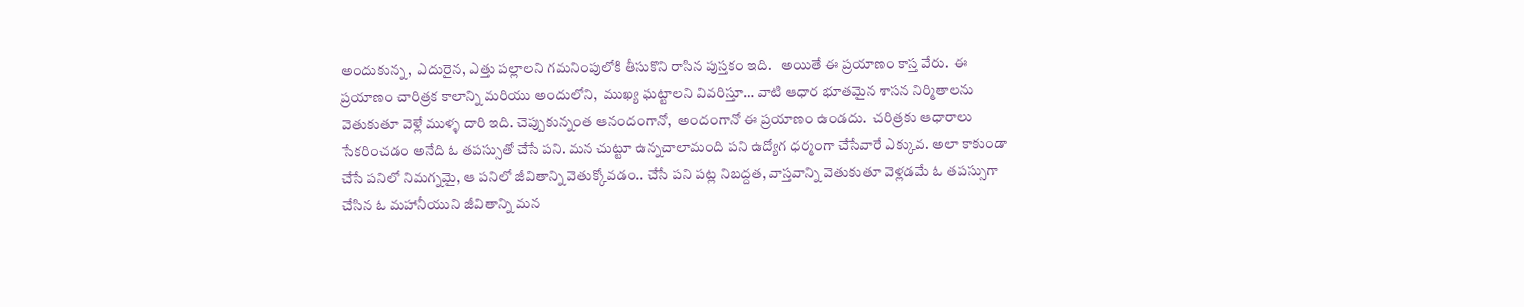అందుకున్న,  ఎదురైన, ఎత్తు పల్లాలని గమనింపులోకి తీసుకొని రాసిన పుస్తకం ఇది.   అయితే ఈ ప్రయాణం కాస్త వేరు.  ఈ ప్రయాణం చారిత్రక కాలాన్ని మరియు అందులోని,  ముఖ్య ఘట్టాలని వివరిస్తూ… వాటి ఆధార భూతమైన శాసన నిర్మితాలను వెతుకుతూ వెళ్లే ముళ్ళ దారి ఇది. చెప్పుకున్నంత ఆనందంగానో,  అందంగానో ఈ ప్రయాణం ఉండదు.  చరిత్రకు ఆధారాలు సేకరించడం అనేది ఓ తపస్సుతో చేసే పని. మన చుట్టూ ఉన్నచాలామంది పని ఉద్యోగ ధర్మంగా చేసేవారే ఎక్కువ. అలా కాకుండా చేసే పనిలో నిమగ్నమై, ఆ పనిలో జీవితాన్ని వెతుక్కోవడం.. చేసే పని పట్ల నిబద్దత, వాస్తవాన్ని వెతుకుతూ వెళ్లడమే ఓ తపస్సుగా చేసిన ఓ మహానీయుని జీవితాన్ని మన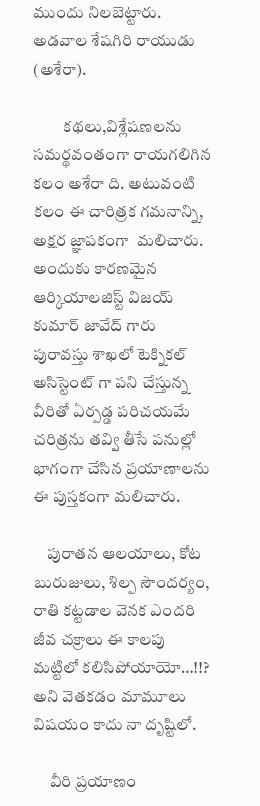ముందు నిలబెట్టారు. అడవాల శేషగిరి రాయుడు (అశేరా).

         కథలు,విశ్లేషణలను సమర్థవంతంగా రాయగలిగిన కలం అశేరా ది. అటువంటి కలం ఈ చారిత్రక గమనాన్ని,  అక్షర జ్ఞాపకంగా  మలిచారు. అందుకు కారణమైన ఆర్కియాలజిస్ట్ విజయ్ కుమార్ జావేద్ గారు పురావస్తు శాఖలో టెక్నికల్ అసిస్టెంట్ గా పని చేస్తున్న వీరితో ఏర్పడ్డ పరిచయమే  చరిత్రను తవ్వి తీసే పనుల్లో భాగంగా చేసిన ప్రయాణాలను ఈ పుస్తకంగా మలిచారు.

    పురాతన ఆలయాలు, కోట బురుజులు, శిల్ప సౌందర్యం, రాతి కట్టడాల వెనక ఎందరి జీవ చక్రాలు ఈ కాలపు మట్టిలో కలిసిపోయాయో…!!?  అని వెతకడం మామూలు విషయం కాదు నా దృష్టిలో.

     వీరి ప్రయాణం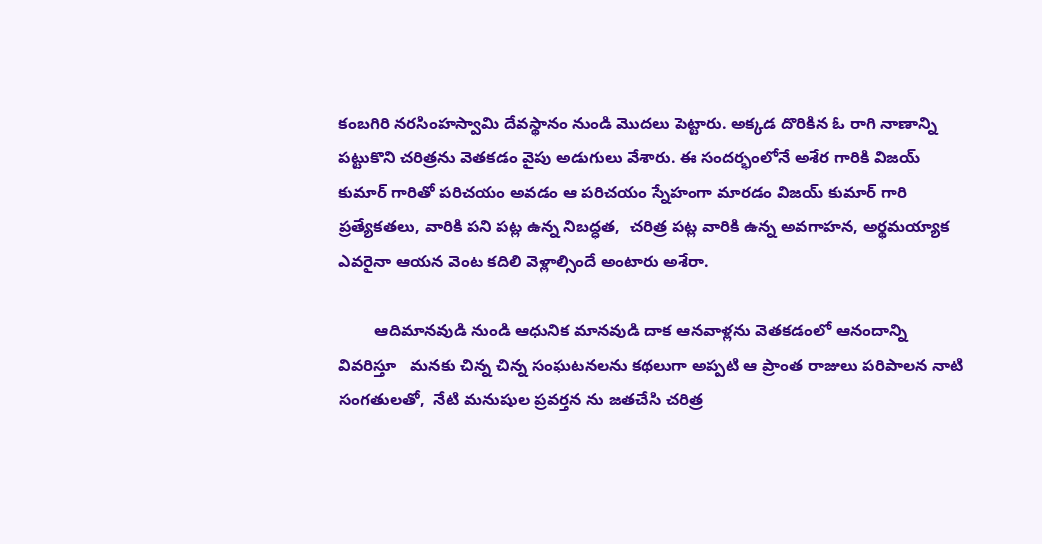కంబగిరి నరసింహస్వామి దేవస్థానం నుండి మొదలు పెట్టారు. అక్కడ దొరికిన ఓ రాగి నాణాన్ని  పట్టుకొని చరిత్రను వెతకడం వైపు అడుగులు వేశారు. ఈ సందర్భంలోనే అశేర గారికి విజయ్ కుమార్ గారితో పరిచయం అవడం ఆ పరిచయం స్నేహంగా మారడం విజయ్ కుమార్ గారి ప్రత్యేకతలు, వారికి పని పట్ల ఉన్న నిబద్ధత,  చరిత్ర పట్ల వారికి ఉన్న అవగాహన, అర్థమయ్యాక ఎవరైనా ఆయన వెంట కదిలి వెళ్లాల్సిందే అంటారు అశేరా.

        ఆదిమానవుడి నుండి ఆధునిక మానవుడి దాక ఆనవాళ్లను వెతకడంలో ఆనందాన్ని వివరిస్తూ   మనకు చిన్న చిన్న సంఘటనలను కథలుగా అప్పటి ఆ ప్రాంత రాజులు పరిపాలన నాటి సంగతులతో,  నేటి మనుషుల ప్రవర్తన ను జతచేసి చరిత్ర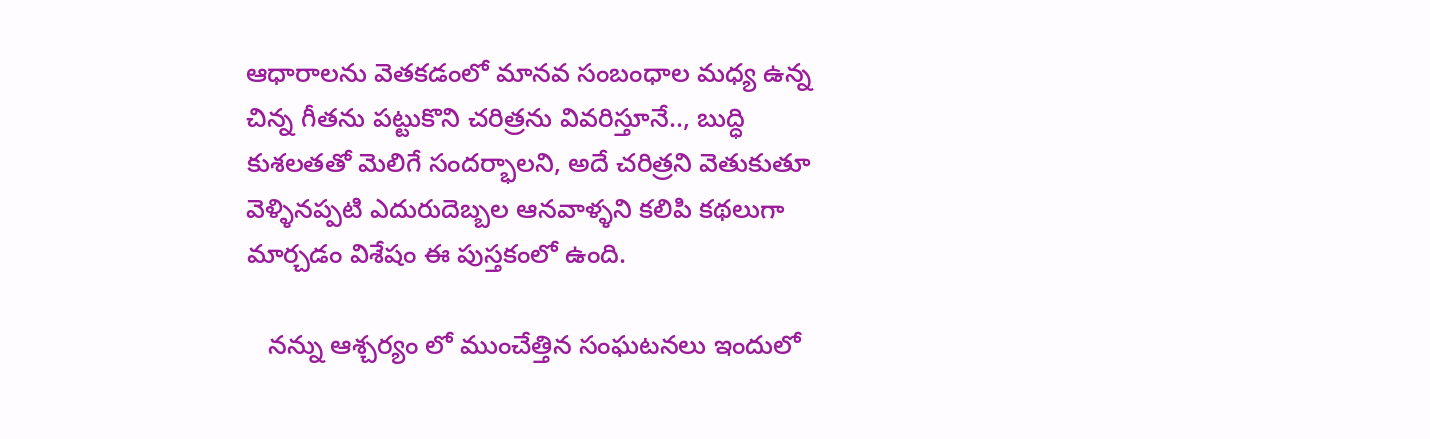ఆధారాలను వెతకడంలో మానవ సంబంధాల మధ్య ఉన్న చిన్న గీతను పట్టుకొని చరిత్రను వివరిస్తూనే.., బుద్ధి కుశలతతో మెలిగే సందర్భాలని, అదే చరిత్రని వెతుకుతూ వెళ్ళినప్పటి ఎదురుదెబ్బల ఆనవాళ్ళని కలిపి కథలుగా మార్చడం విశేషం ఈ పుస్తకంలో ఉంది.

   నన్ను ఆశ్చర్యం లో ముంచేత్తిన సంఘటనలు ఇందులో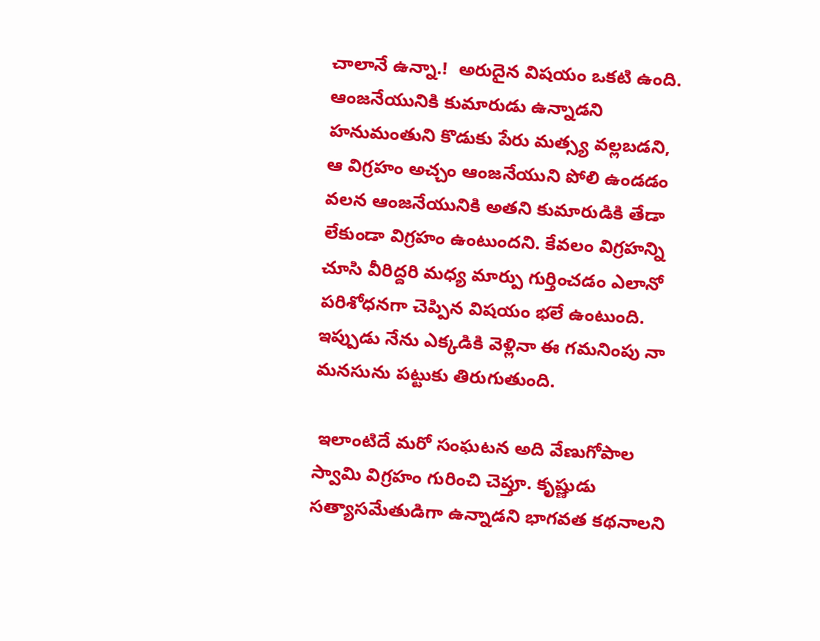చాలానే ఉన్నా.!  అరుదైన విషయం ఒకటి ఉంది. ఆంజనేయునికి కుమారుడు ఉన్నాడని హనుమంతుని కొడుకు పేరు మత్స్య వల్లబడని,  ఆ విగ్రహం అచ్చం ఆంజనేయుని పోలి ఉండడం వలన ఆంజనేయునికి అతని కుమారుడికి తేడా లేకుండా విగ్రహం ఉంటుందని. కేవలం విగ్రహన్ని చూసి వీరిద్దరి మధ్య మార్పు గుర్తించడం ఎలానో పరిశోధనగా చెప్పిన విషయం భలే ఉంటుంది. ఇప్పుడు నేను ఎక్కడికి వెళ్లినా ఈ గమనింపు నా మనసును పట్టుకు తిరుగుతుంది.

 ఇలాంటిదే మరో సంఘటన అది వేణుగోపాల స్వామి విగ్రహం గురించి చెప్తూ. కృష్ణుడు సత్యాసమేతుడిగా ఉన్నాడని భాగవత కథనాలని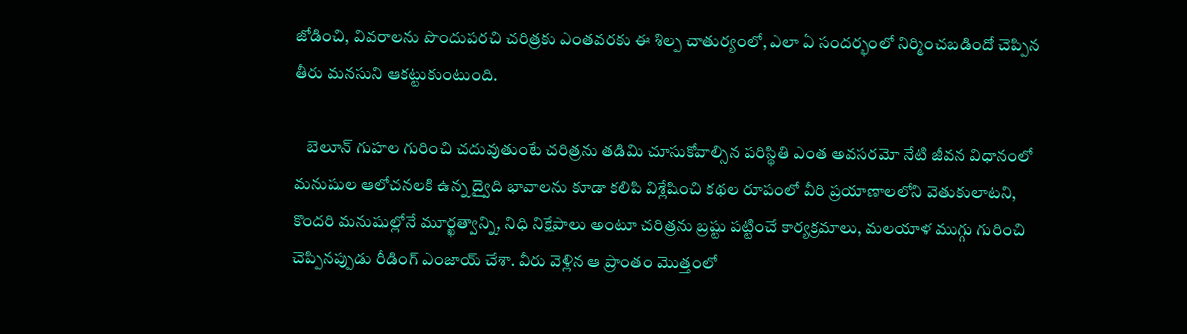జోడించి, వివరాలను పొందుపరచి చరిత్రకు ఎంతవరకు ఈ శిల్ప చాతుర్యంలో, ఎలా ఏ సందర్భంలో నిర్మించబడిందో చెప్పిన తీరు మనసుని ఆకట్టుకుంటుంది.

    బెలూన్ గుహల గురించి చదువుతుంటే చరిత్రను తడిమి చూసుకోవాల్సిన పరిస్థితి ఎంత అవసరమో నేటి జీవన విధానంలో మనుషుల ఆలోచనలకి ఉన్న ద్వైది భావాలను కూడా కలిపి విశ్లేషించి కథల రూపంలో వీరి ప్రయాణాలలోని వెతుకులాటని, కొందరి మనుషుల్లోనే మూర్ఖత్వాన్ని, నిధి నిక్షేపాలు అంటూ చరిత్రను బ్రష్టు పట్టించే కార్యక్రమాలు, మలయాళ ముగ్గు గురించి చెప్పినప్పుడు రీడింగ్ ఎంజాయ్ చేశా. వీరు వెళ్లిన ఆ ప్రాంతం మొత్తంలో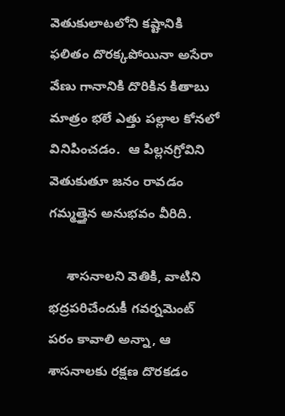వెతుకులాటలోని కష్టానికి ఫలితం దొరక్కపోయినా అసేరా వేణు గానానికి దొరికిన కితాబు మాత్రం భలే ఎత్తు పల్లాల కోనలో వినిపించడం.  ఆ పిల్లనగ్రోవిని వెతుకుతూ జనం రావడం గమ్మత్తైన అనుభవం వీరిది.

     శాసనాలని వెతికి, వాటిని భద్రపరిచేందుకీ గవర్నమెంట్ పరం కావాలి అన్నా, ఆ శాసనాలకు రక్షణ దొరకడం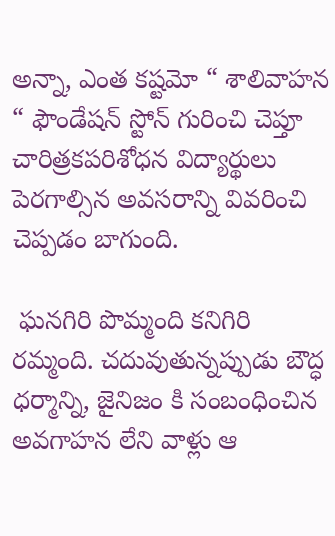అన్నా, ఎంత కష్టమో “ శాలివాహన “ ఫౌండేషన్ స్టోన్ గురించి చెప్తూ చారిత్రకపరిశోధన విద్యార్థులు పెరగాల్సిన అవసరాన్ని వివరించి చెప్పడం బాగుంది.

 ఘనగిరి పొమ్మంది కనిగిరి రమ్మంది. చదువుతున్నప్పుడు బౌద్ధ ధర్మాన్ని, జైనిజం కి సంబంధించిన అవగాహన లేని వాళ్లు ఆ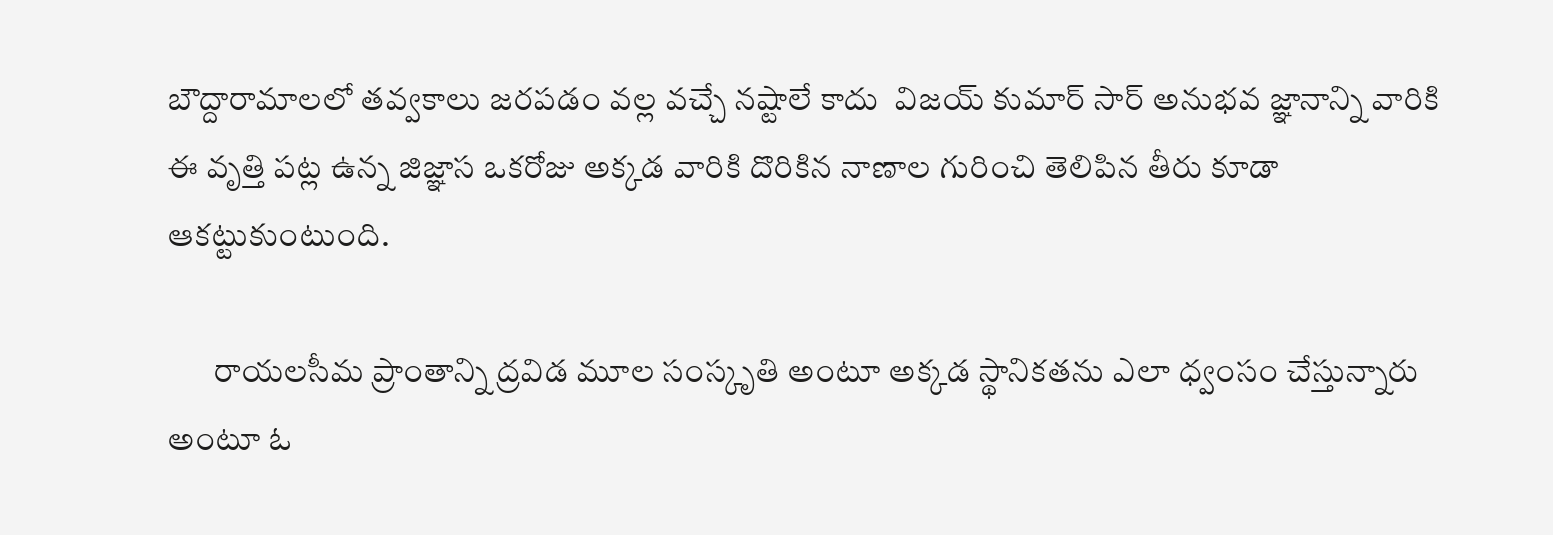బౌద్దారామాలలో తవ్వకాలు జరపడం వల్ల వచ్చే నష్టాలే కాదు  విజయ్ కుమార్ సార్ అనుభవ జ్ఞానాన్ని వారికి ఈ వృత్తి పట్ల ఉన్న జిజ్ఞాస ఒకరోజు అక్కడ వారికి దొరికిన నాణాల గురించి తెలిపిన తీరు కూడా ఆకట్టుకుంటుంది.

       రాయలసీమ ప్రాంతాన్ని ద్రవిడ మూల సంస్కృతి అంటూ అక్కడ స్థానికతను ఎలా ధ్వంసం చేస్తున్నారు అంటూ ఓ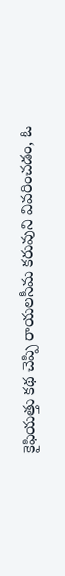కైఫియత్తు కథ చెప్పి రాయలసీమ కరువుని వివరించడం, ఓ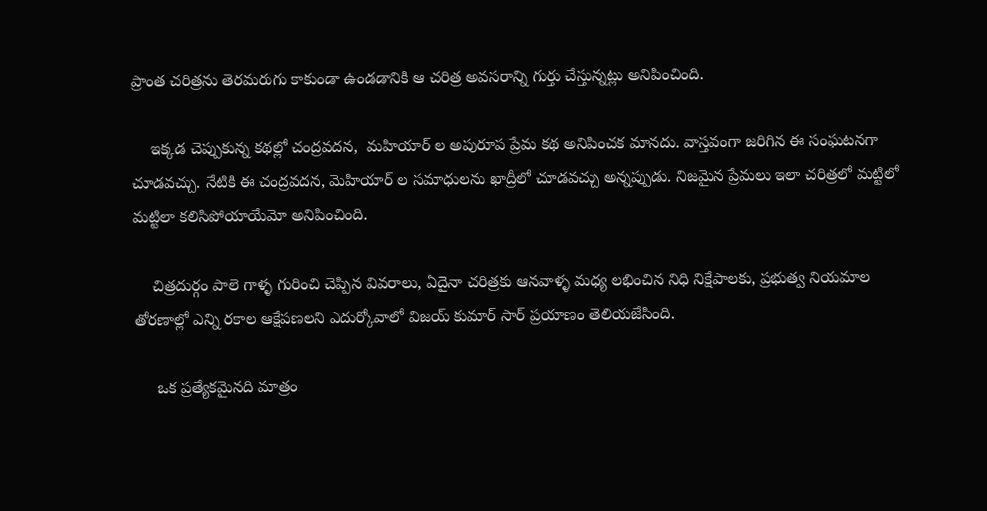ప్రాంత చరిత్రను తెరమరుగు కాకుండా ఉండడానికి ఆ చరిత్ర అవసరాన్ని గుర్తు చేస్తున్నట్లు అనిపించింది.

    ఇక్కడ చెప్పుకున్న కథల్లో చంద్రవదన,  మహియార్ ల అపురూప ప్రేమ కథ అనిపించక మానదు. వాస్తవంగా జరిగిన ఈ సంఘటనగా చూడవచ్చు. నేటికి ఈ చంద్రవదన, మెహియార్ ల సమాధులను ఖాద్రీలో చూడవచ్చు అన్నప్పుడు. నిజమైన ప్రేమలు ఇలా చరిత్రలో మట్టిలో మట్టిలా కలిసిపోయాయేమో అనిపించింది.

    చిత్రదుర్గం పాలె గాళ్ళ గురించి చెప్పిన వివరాలు, ఏదైనా చరిత్రకు ఆనవాళ్ళ మధ్య లభించిన నిధి నిక్షేపాలకు, ప్రభుత్వ నియమాల తోరణాల్లో ఎన్ని రకాల ఆక్షేపణలని ఎదుర్కోవాలో విజయ్ కుమార్ సార్ ప్రయాణం తెలియజేసింది.

     ఒక ప్రత్యేకమైనది మాత్రం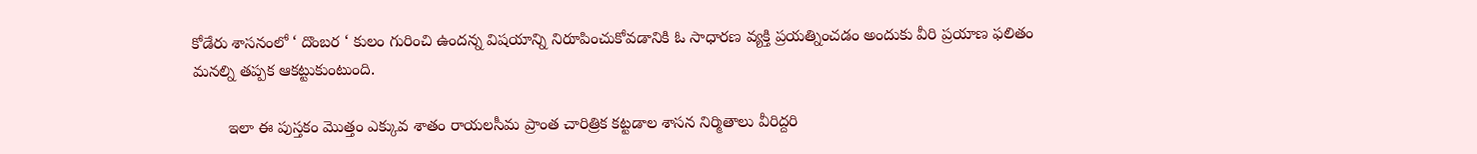కోడేరు శాసనంలో ‘ దొంబర ‘ కులం గురించి ఉందన్న విషయాన్ని నిరూపించుకోవడానికి ఓ సాధారణ వ్యక్తి ప్రయత్నించడం అందుకు వీరి ప్రయాణ ఫలితం మనల్ని తప్పక ఆకట్టుకుంటుంది.

        ఇలా ఈ పుస్తకం మొత్తం ఎక్కువ శాతం రాయలసీమ ప్రాంత చారిత్రిక కట్టడాల శాసన నిర్మితాలు వీరిద్దరి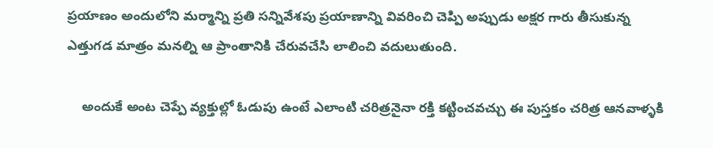ప్రయాణం అందులోని మర్మాన్ని ప్రతి సన్నివేశపు ప్రయాణాన్ని వివరించి చెప్పి అప్పుడు అక్షర గారు తీసుకున్న ఎత్తుగడ మాత్రం మనల్ని ఆ ప్రాంతానికి చేరువచేసి లాలించి వదులుతుంది.

    అందుకే అంట చెప్పే వ్యక్తుల్లో ఓడుపు ఉంటే ఎలాంటి చరిత్రనైనా రక్తి కట్టించవచ్చు ఈ పుస్తకం చరిత్ర ఆనవాళ్ళకి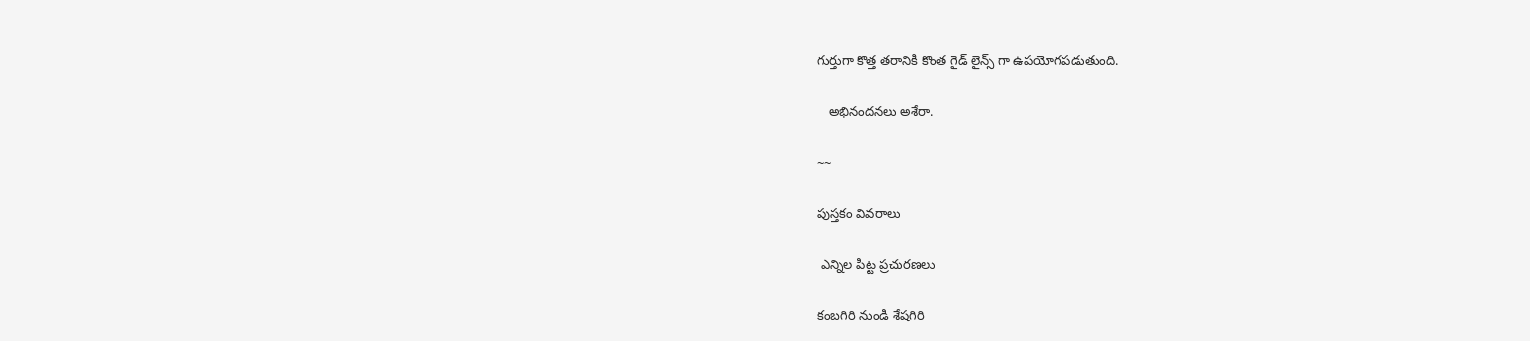గుర్తుగా కొత్త తరానికి కొంత గైడ్ లైన్స్ గా ఉపయోగపడుతుంది.

   అభినందనలు అశేరా.

~~

పుస్తకం వివరాలు

 ఎన్నిల పిట్ట ప్రచురణలు

కంబగిరి నుండి శేషగిరి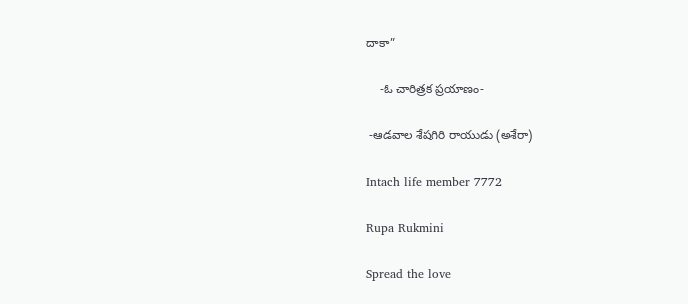దాకా”

    -ఓ చారిత్రక ప్రయాణం-

 -ఆడవాల శేషగిరి రాయుడు (అశేరా)

Intach life member 7772

Rupa Rukmini

Spread the love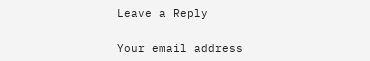Leave a Reply

Your email address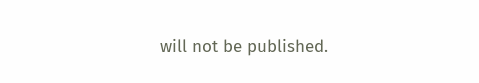will not be published.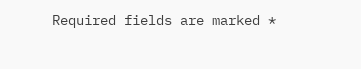Required fields are marked *